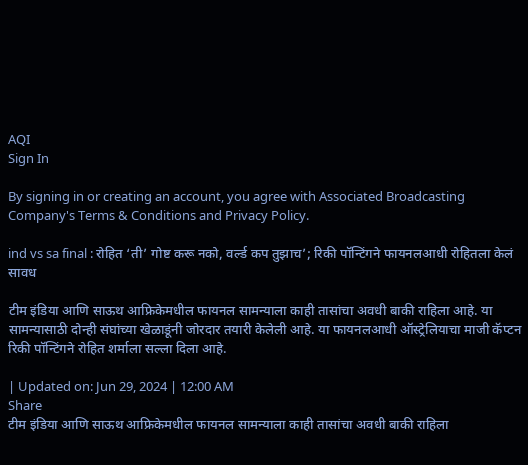AQI
Sign In

By signing in or creating an account, you agree with Associated Broadcasting Company's Terms & Conditions and Privacy Policy.

ind vs sa final : रोहित ‘ती’ गोष्ट करू नको, वर्ल्ड कप तुझाच’; रिकी पॉन्टिंगने फायनलआधी रोहितला केलं सावध

टीम इंडिया आणि साऊथ आफ्रिकेमधील फायनल सामन्याला काही तासांचा अवधी बाकी राहिला आहे. या सामन्यासाठी दोन्ही संघांच्या खेळाडूंनी जोरदार तयारी केलेली आहे. या फायनलआधी ऑस्ट्रेलियाचा माजी कॅप्टन रिकी पॉन्टिंगने रोहित शर्माला सल्ला दिला आहे.

| Updated on: Jun 29, 2024 | 12:00 AM
Share
टीम इंडिया आणि साऊथ आफ्रिकेमधील फायनल सामन्याला काही तासांचा अवधी बाकी राहिला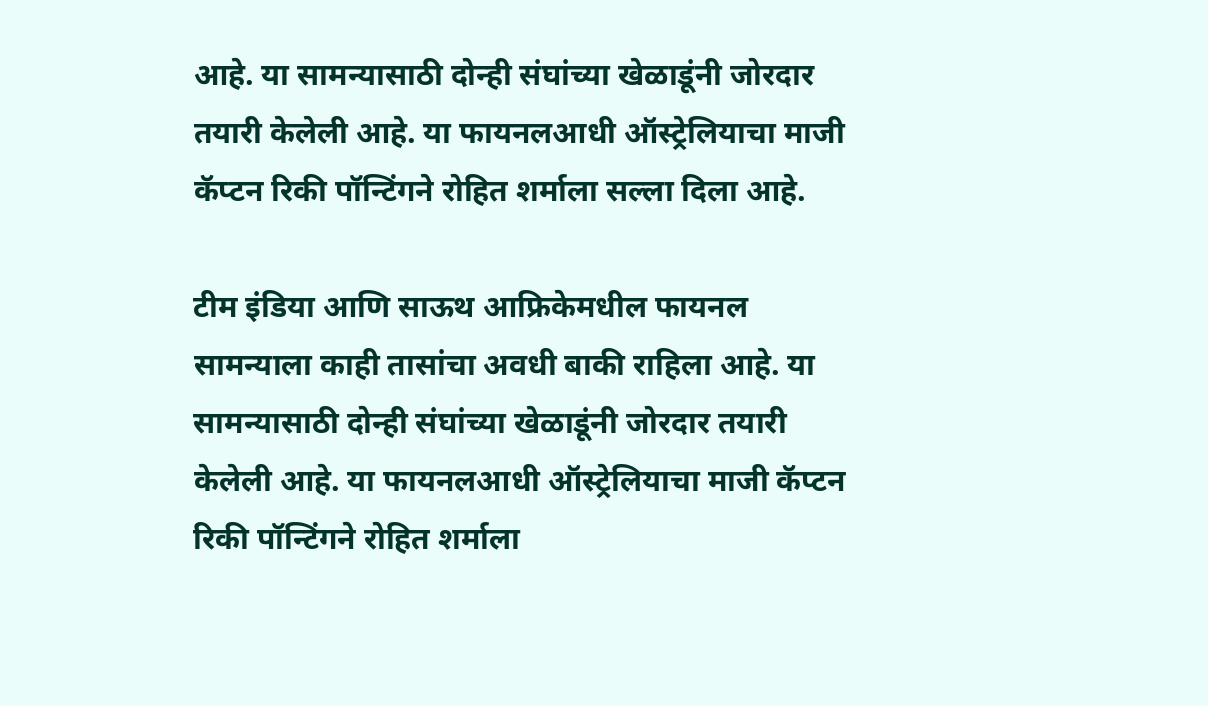आहे. या सामन्यासाठी दोन्ही संघांच्या खेळाडूंनी जोरदार तयारी केलेली आहे. या फायनलआधी ऑस्ट्रेलियाचा माजी कॅप्टन रिकी पॉन्टिंगने रोहित शर्माला सल्ला दिला आहे.

टीम इंडिया आणि साऊथ आफ्रिकेमधील फायनल सामन्याला काही तासांचा अवधी बाकी राहिला आहे. या सामन्यासाठी दोन्ही संघांच्या खेळाडूंनी जोरदार तयारी केलेली आहे. या फायनलआधी ऑस्ट्रेलियाचा माजी कॅप्टन रिकी पॉन्टिंगने रोहित शर्माला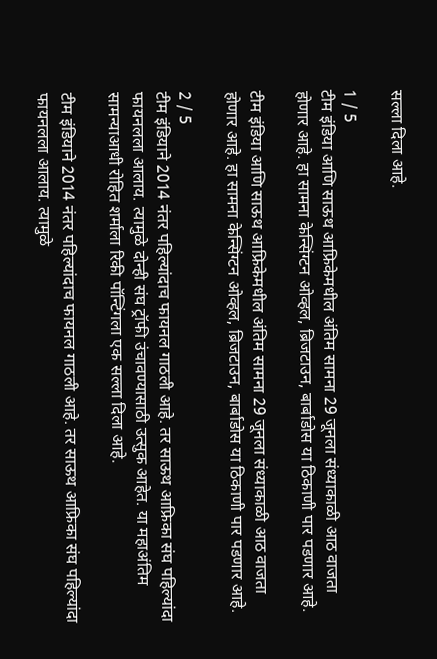सल्ला दिला आहे.

1 / 5
टीम इंडिया आणि साऊथ आफ्रिकेमधील अंतिम सामना 29 जूनला संध्याकाळी आठ वाजता होणार आहे. हा सामना केन्सिंग्टन ओव्हल, ब्रिजटाउन, बार्बाडोस या ठिकाणी पार पडणार आहे.

टीम इंडिया आणि साऊथ आफ्रिकेमधील अंतिम सामना 29 जूनला संध्याकाळी आठ वाजता होणार आहे. हा सामना केन्सिंग्टन ओव्हल, ब्रिजटाउन, बार्बाडोस या ठिकाणी पार पडणार आहे.

2 / 5
टीम इंडियाने 2014 नंतर पहिल्यांदाच फायनल गाठली आहे. तर साऊथ आफ्रिका संघ पहिल्यांदा फायनलला आलाय. त्यामुळे दोन्ही संघ ट्रॉफी उंचावण्यासाठी उत्सुक आहेत. या महाअंतिम सामन्याआधी रोहित शर्माला रिकी पॉन्टिंगला एक सल्ला दिला आहे.

टीम इंडियाने 2014 नंतर पहिल्यांदाच फायनल गाठली आहे. तर साऊथ आफ्रिका संघ पहिल्यांदा फायनलला आलाय. त्यामुळे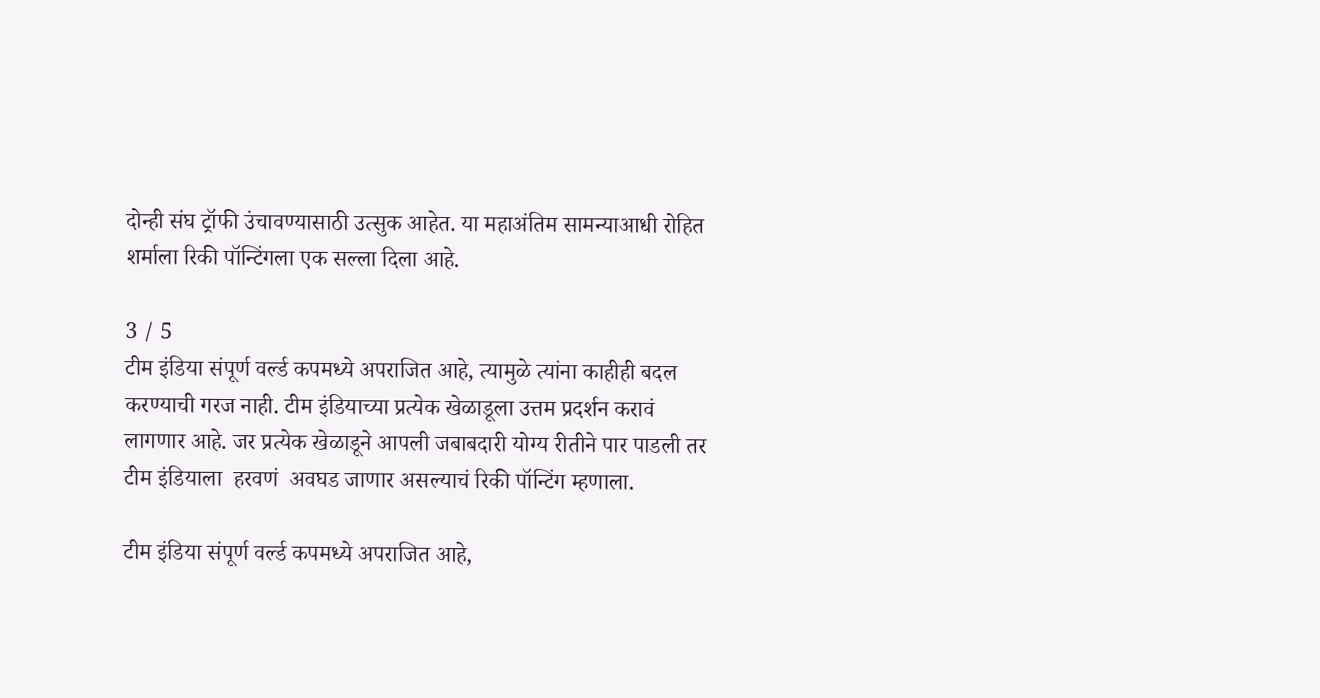दोन्ही संघ ट्रॉफी उंचावण्यासाठी उत्सुक आहेत. या महाअंतिम सामन्याआधी रोहित शर्माला रिकी पॉन्टिंगला एक सल्ला दिला आहे.

3 / 5
टीम इंडिया संपूर्ण वर्ल्ड कपमध्ये अपराजित आहे, त्यामुळे त्यांना काहीही बदल करण्याची गरज नाही. टीम इंडियाच्या प्रत्येक खेळाडूला उत्तम प्रदर्शन करावं लागणार आहे. जर प्रत्येक खेळाडूने आपली जबाबदारी योग्य रीतीने पार पाडली तर टीम इंडियाला  हरवणं  अवघड जाणार असल्याचं रिकी पॉन्टिंग म्हणाला.

टीम इंडिया संपूर्ण वर्ल्ड कपमध्ये अपराजित आहे,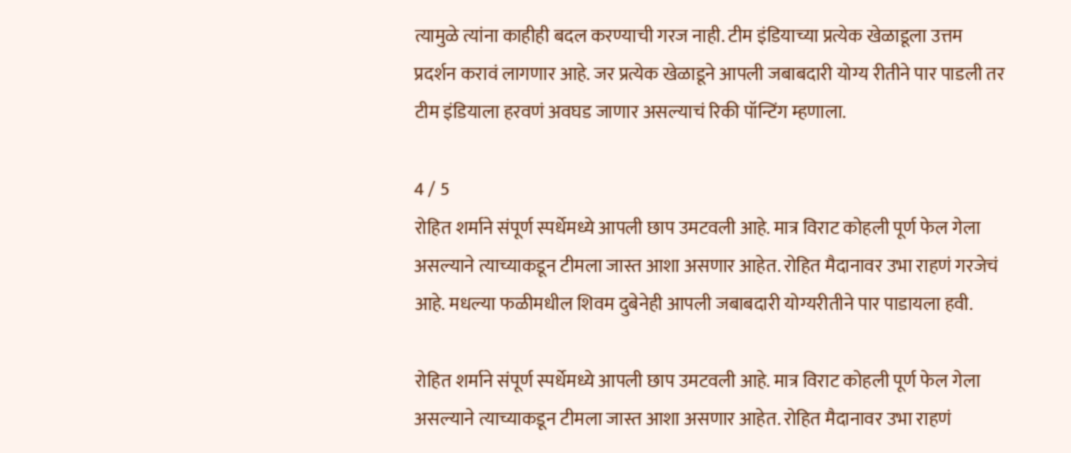त्यामुळे त्यांना काहीही बदल करण्याची गरज नाही. टीम इंडियाच्या प्रत्येक खेळाडूला उत्तम प्रदर्शन करावं लागणार आहे. जर प्रत्येक खेळाडूने आपली जबाबदारी योग्य रीतीने पार पाडली तर टीम इंडियाला हरवणं अवघड जाणार असल्याचं रिकी पॉन्टिंग म्हणाला.

4 / 5
रोहित शर्माने संपूर्ण स्पर्धेमध्ये आपली छाप उमटवली आहे. मात्र विराट कोहली पूर्ण फेल गेला असल्याने त्याच्याकडून टीमला जास्त आशा असणार आहेत. रोहित मैदानावर उभा राहणं गरजेचं आहे. मधल्या फळीमधील शिवम दुबेनेही आपली जबाबदारी योग्यरीतीने पार पाडायला हवी.

रोहित शर्माने संपूर्ण स्पर्धेमध्ये आपली छाप उमटवली आहे. मात्र विराट कोहली पूर्ण फेल गेला असल्याने त्याच्याकडून टीमला जास्त आशा असणार आहेत. रोहित मैदानावर उभा राहणं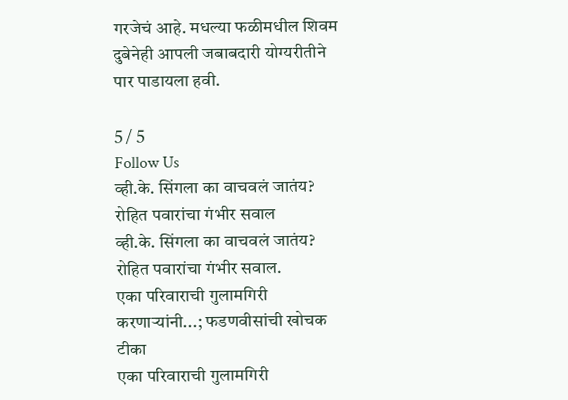गरजेचं आहे. मधल्या फळीमधील शिवम दुबेनेही आपली जबाबदारी योग्यरीतीने पार पाडायला हवी.

5 / 5
Follow Us
व्ही.के. सिंगला का वाचवलं जातंय? रोहित पवारांचा गंभीर सवाल
व्ही.के. सिंगला का वाचवलं जातंय? रोहित पवारांचा गंभीर सवाल.
एका परिवाराची गुलामगिरी करणाऱ्यांनी...; फडणवीसांची खोचक टीका
एका परिवाराची गुलामगिरी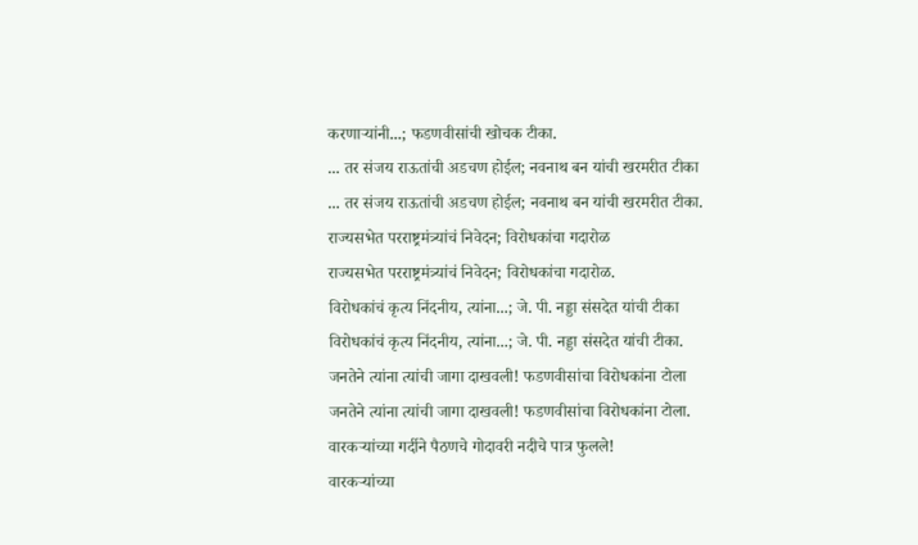करणाऱ्यांनी...; फडणवीसांची खोचक टीका.
... तर संजय राऊतांची अडचण होईल; नवनाथ बन यांची खरमरीत टीका
... तर संजय राऊतांची अडचण होईल; नवनाथ बन यांची खरमरीत टीका.
राज्यसभेत परराष्ट्रमंत्र्यांचं निवेदन; विरोधकांचा गदारोळ
राज्यसभेत परराष्ट्रमंत्र्यांचं निवेदन; विरोधकांचा गदारोळ.
विरोधकांचं कृत्य निंदनीय, त्यांना...; जे. पी. नड्डा संसदेत यांची टीका
विरोधकांचं कृत्य निंदनीय, त्यांना...; जे. पी. नड्डा संसदेत यांची टीका.
जनतेने त्यांना त्यांची जागा दाखवली! फडणवीसांचा विरोधकांना टोला
जनतेने त्यांना त्यांची जागा दाखवली! फडणवीसांचा विरोधकांना टोला.
वारकऱ्यांच्या गर्दीने पैठणचे गोदावरी नदीचे पात्र फुलले!
वारकऱ्यांच्या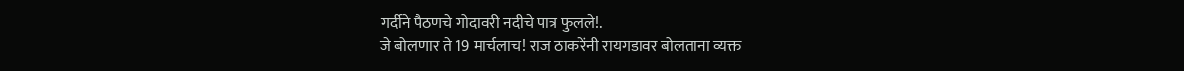गर्दीने पैठणचे गोदावरी नदीचे पात्र फुलले!.
जे बोलणार ते 19 मार्चलाच! राज ठाकरेंनी रायगडावर बोलताना व्यक्त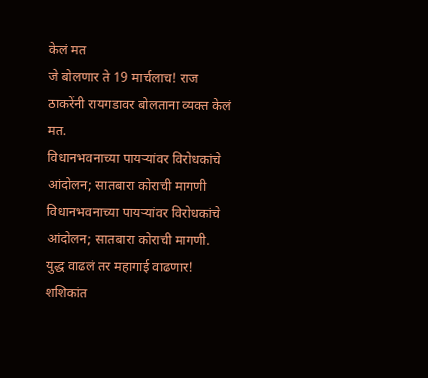केलं मत
जे बोलणार ते 19 मार्चलाच! राज ठाकरेंनी रायगडावर बोलताना व्यक्त केलं मत.
विधानभवनाच्या पायऱ्यांवर विरोधकांचे आंदोलन; सातबारा कोराची मागणी
विधानभवनाच्या पायऱ्यांवर विरोधकांचे आंदोलन; सातबारा कोराची मागणी.
युद्ध वाढलं तर महागाई वाढणार! शशिकांत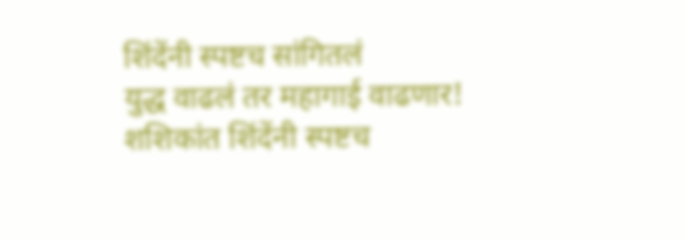शिंदेंनी स्पष्टच सांगितलं
युद्ध वाढलं तर महागाई वाढणार! शशिकांत शिंदेंनी स्पष्टच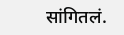सांगितलं.